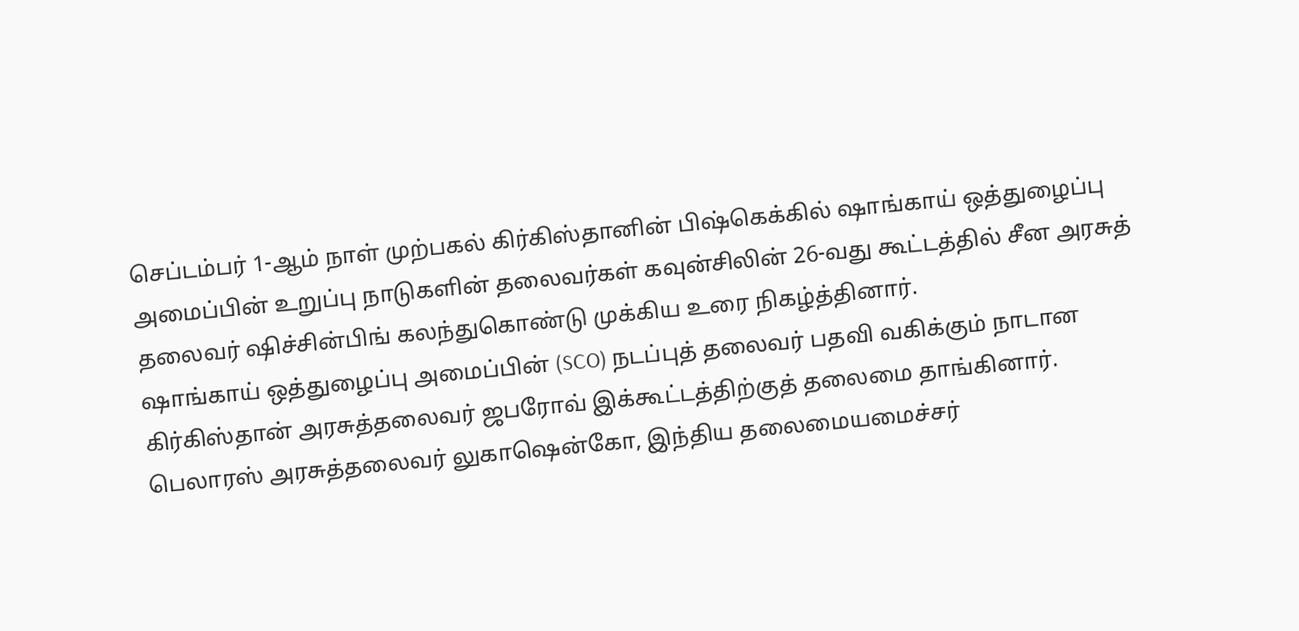செப்டம்பர் 1-ஆம் நாள் முற்பகல் கிர்கிஸ்தானின் பிஷ்கெக்கில் ஷாங்காய் ஒத்துழைப்பு அமைப்பின் உறுப்பு நாடுகளின் தலைவர்கள் கவுன்சிலின் 26-வது கூட்டத்தில் சீன அரசுத் தலைவர் ஷிச்சின்பிங் கலந்துகொண்டு முக்கிய உரை நிகழ்த்தினார்.
ஷாங்காய் ஒத்துழைப்பு அமைப்பின் (SCO) நடப்புத் தலைவர் பதவி வகிக்கும் நாடான கிர்கிஸ்தான் அரசுத்தலைவர் ஜபரோவ் இக்கூட்டத்திற்குத் தலைமை தாங்கினார். பெலாரஸ் அரசுத்தலைவர் லுகாஷென்கோ, இந்திய தலைமையமைச்சர்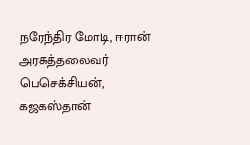நரேந்திர மோடி, ஈரான் அரசுத்தலைவர் பெசெக்சியன், கஜகஸ்தான்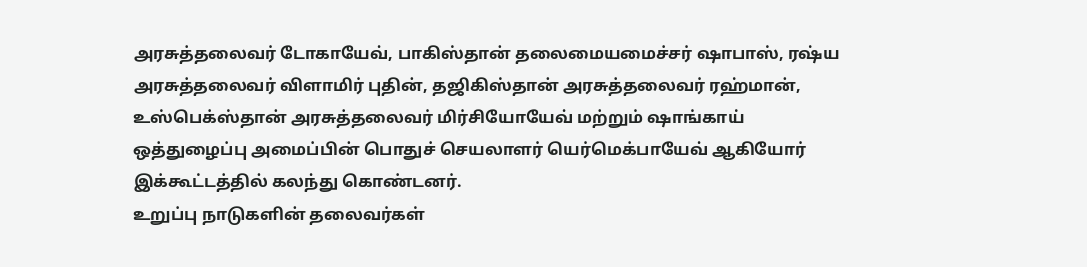அரசுத்தலைவர் டோகாயேவ், பாகிஸ்தான் தலைமையமைச்சர் ஷாபாஸ், ரஷ்ய அரசுத்தலைவர் விளாமிர் புதின், தஜிகிஸ்தான் அரசுத்தலைவர் ரஹ்மான், உஸ்பெக்ஸ்தான் அரசுத்தலைவர் மிர்சியோயேவ் மற்றும் ஷாங்காய் ஒத்துழைப்பு அமைப்பின் பொதுச் செயலாளர் யெர்மெக்பாயேவ் ஆகியோர் இக்கூட்டத்தில் கலந்து கொண்டனர்.
உறுப்பு நாடுகளின் தலைவர்கள்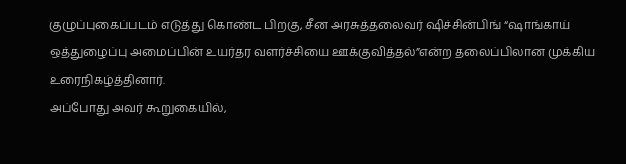குழுப்புகைப்படம் எடுத்து கொண்ட பிறகு, சீன அரசுத்தலைவர் ஷிச்சின்பிங் “ஷாங்காய் ஒத்துழைப்பு அமைப்பின் உயர்தர வளர்ச்சியை ஊக்குவித்தல்”என்ற தலைப்பிலான முக்கிய உரைநிகழ்த்தினார்.
அப்போது அவர் கூறுகையில்,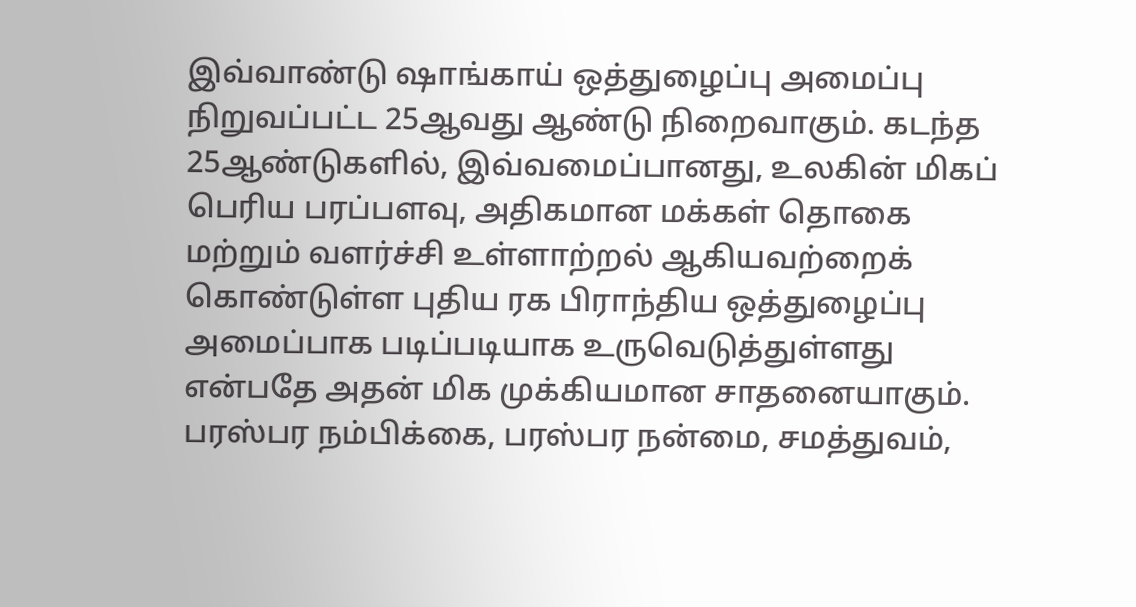இவ்வாண்டு ஷாங்காய் ஒத்துழைப்பு அமைப்பு நிறுவப்பட்ட 25ஆவது ஆண்டு நிறைவாகும். கடந்த 25ஆண்டுகளில், இவ்வமைப்பானது, உலகின் மிகப் பெரிய பரப்பளவு, அதிகமான மக்கள் தொகை மற்றும் வளர்ச்சி உள்ளாற்றல் ஆகியவற்றைக் கொண்டுள்ள புதிய ரக பிராந்திய ஒத்துழைப்பு அமைப்பாக படிப்படியாக உருவெடுத்துள்ளது என்பதே அதன் மிக முக்கியமான சாதனையாகும். பரஸ்பர நம்பிக்கை, பரஸ்பர நன்மை, சமத்துவம்,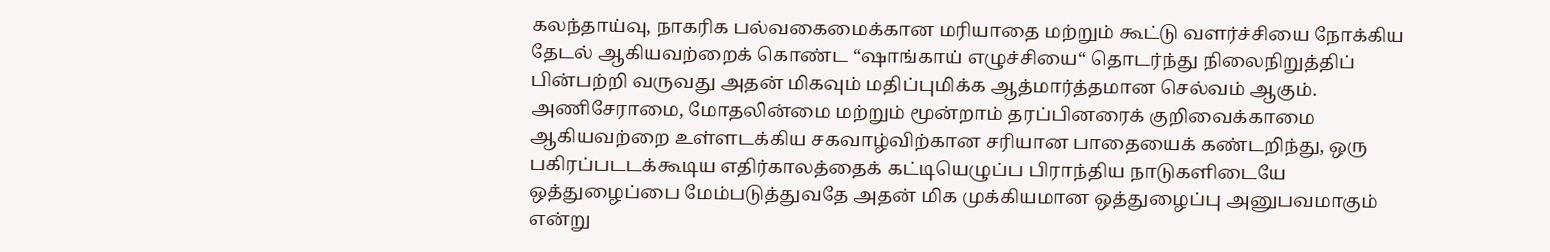கலந்தாய்வு, நாகரிக பல்வகைமைக்கான மரியாதை மற்றும் கூட்டு வளர்ச்சியை நோக்கிய தேடல் ஆகியவற்றைக் கொண்ட “ஷாங்காய் எழுச்சியை“ தொடர்ந்து நிலைநிறுத்திப் பின்பற்றி வருவது அதன் மிகவும் மதிப்புமிக்க ஆத்மார்த்தமான செல்வம் ஆகும். அணிசேராமை, மோதலின்மை மற்றும் மூன்றாம் தரப்பினரைக் குறிவைக்காமை ஆகியவற்றை உள்ளடக்கிய சகவாழ்விற்கான சரியான பாதையைக் கண்டறிந்து, ஒரு பகிரப்படடக்கூடிய எதிர்காலத்தைக் கட்டியெழுப்ப பிராந்திய நாடுகளிடையே ஒத்துழைப்பை மேம்படுத்துவதே அதன் மிக முக்கியமான ஒத்துழைப்பு அனுபவமாகும் என்று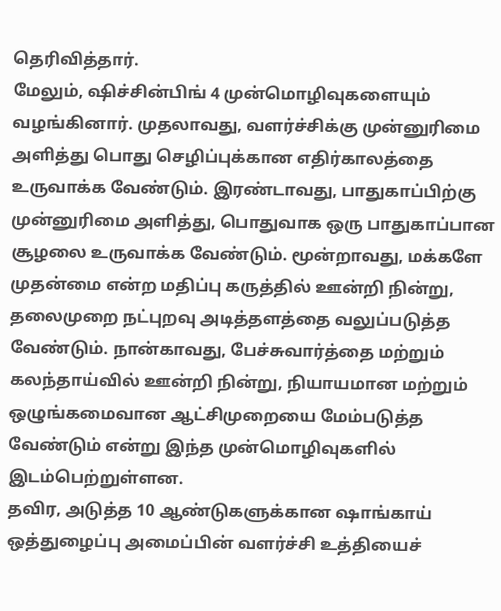தெரிவித்தார்.
மேலும், ஷிச்சின்பிங் 4 முன்மொழிவுகளையும் வழங்கினார். முதலாவது, வளர்ச்சிக்கு முன்னுரிமை அளித்து பொது செழிப்புக்கான எதிர்காலத்தை உருவாக்க வேண்டும். இரண்டாவது, பாதுகாப்பிற்கு முன்னுரிமை அளித்து, பொதுவாக ஒரு பாதுகாப்பான சூழலை உருவாக்க வேண்டும். மூன்றாவது, மக்களே முதன்மை என்ற மதிப்பு கருத்தில் ஊன்றி நின்று, தலைமுறை நட்புறவு அடித்தளத்தை வலுப்படுத்த வேண்டும். நான்காவது, பேச்சுவார்த்தை மற்றும் கலந்தாய்வில் ஊன்றி நின்று, நியாயமான மற்றும் ஒழுங்கமைவான ஆட்சிமுறையை மேம்படுத்த வேண்டும் என்று இந்த முன்மொழிவுகளில் இடம்பெற்றுள்ளன.
தவிர, அடுத்த 10 ஆண்டுகளுக்கான ஷாங்காய் ஒத்துழைப்பு அமைப்பின் வளர்ச்சி உத்தியைச்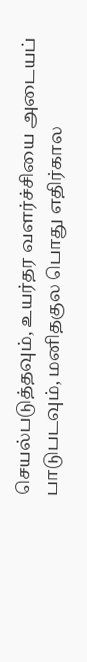செயல்படுத்தவும், உயர்தர வளர்ச்சியை அடையப் பாடுபடவும், மனிதகுல பொது எதிர்கால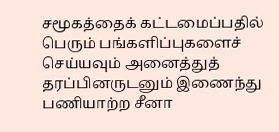சமூகத்தைக் கட்டமைப்பதில் பெரும் பங்களிப்புகளைச் செய்யவும் அனைத்துத் தரப்பினருடனும் இணைந்து பணியாற்ற சீனா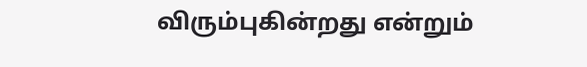விரும்புகின்றது என்றும்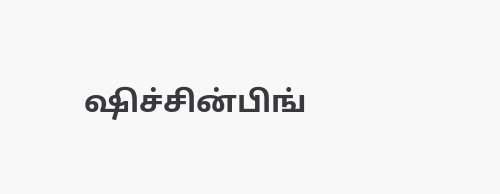ஷிச்சின்பிங்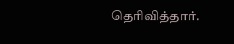தெரிவித்தார்.